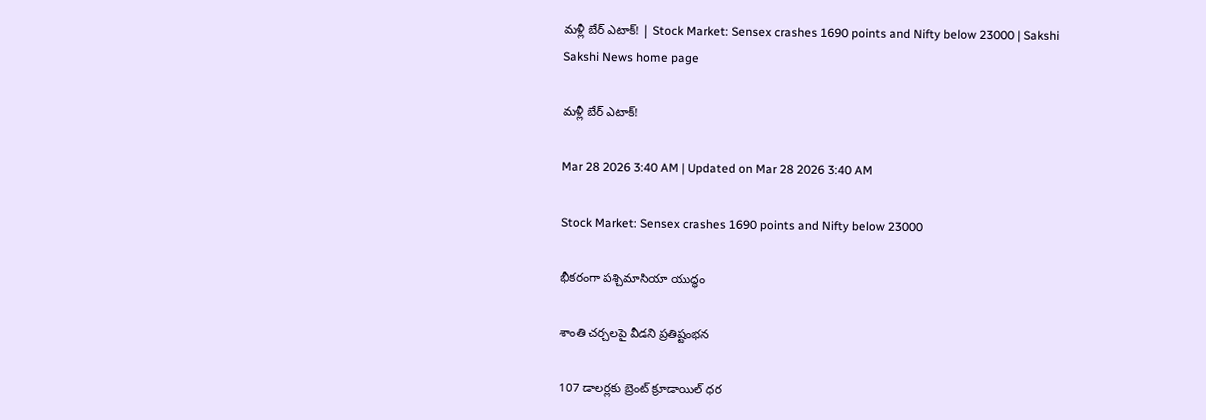మళ్లీ బేర్‌ ఎటాక్‌! | Stock Market: Sensex crashes 1690 points and Nifty below 23000 | Sakshi
Sakshi News home page

మళ్లీ బేర్‌ ఎటాక్‌!

Mar 28 2026 3:40 AM | Updated on Mar 28 2026 3:40 AM

Stock Market: Sensex crashes 1690 points and Nifty below 23000

భీకరంగా పశ్చిమాసియా యుద్ధం

శాంతి చర్చలపై వీడని ప్రతిష్టంభన

107 డాలర్లకు బ్రెంట్‌ క్రూడాయిల్‌ ధర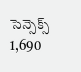సెన్సెక్స్‌ 1,690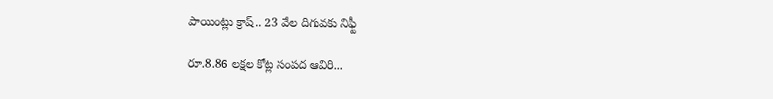పాయింట్లు క్రాష్‌.. 23 వేల దిగువకు నిఫ్టీ

రూ.8.86 లక్షల కోట్ల సంపద ఆవిరి...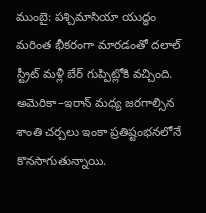ముంబై: పశ్చిమాసియా యుద్ధం మరింత భీకరంగా మారడంతో దలాల్‌ స్ట్రీట్‌ మళ్లీ బేర్‌ గుప్పిట్లోకి వచ్చింది. అమెరికా–ఇరాన్‌ మధ్య జరగాల్సిన శాంతి చర్చలు ఇంకా ప్రతిష్టంభనలోనే కొనసాగుతున్నాయి.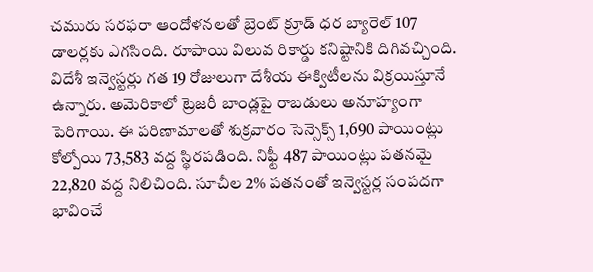చమురు సరఫరా ఆందోళనలతో బ్రెంట్‌ క్రూడ్‌ ధర బ్యారెల్‌ 107 డాలర్లకు ఎగసింది. రూపాయి విలువ రికార్డు కనిష్టానికి దిగివచ్చింది. విదేశీ ఇన్వెస్టర్లు గత 19 రోజులుగా దేశీయ ఈక్విటీలను విక్రయిస్తూనే ఉన్నారు. అమెరికాలో ట్రెజరీ బాండ్లపై రాబడులు అనూహ్యంగా పెరిగాయి. ఈ పరిణామాలతో శుక్రవారం సెన్సెక్స్‌ 1,690 పాయింట్లు కోల్పోయి 73,583 వద్ద స్థిరపడింది. నిఫ్టీ 487 పాయింట్లు పతనమై 22,820 వద్ద నిలిచింది. సూచీల 2% పతనంతో ఇన్వెస్టర్ల సంపదగా భావించే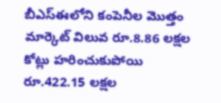బీఎస్‌ఈలోని కంపెనీల మొత్తం మార్కెట్‌ విలువ రూ.8.86 లక్షల కోట్లు హరించుకుపోయి రూ.422.15 లక్షల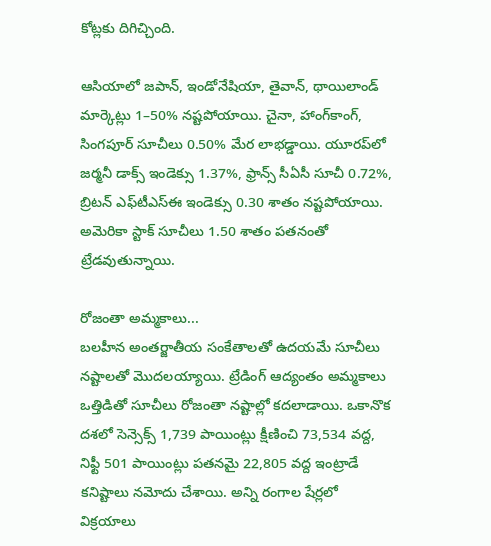కోట్లకు దిగిచ్చింది.

ఆసియాలో జపాన్, ఇండోనేషియా, తైవాన్, థాయిలాండ్‌ మార్కెట్లు 1–50% నష్టపోయాయి. చైనా, హాంగ్‌కాంగ్, సింగపూర్‌ సూచీలు 0.50% మేర లాభడ్డాయి. యూరప్‌లో జర్మనీ డాక్స్‌ ఇండెక్సు 1.37%, ఫ్రాన్స్‌ సీఏసీ సూచీ 0.72%, బ్రిటన్‌ ఎఫ్‌టీఎస్‌ఈ ఇండెక్సు 0.30 శాతం నష్టపోయాయి. అమెరికా స్టాక్‌ సూచీలు 1.50 శాతం పతనంతో ట్రేడవుతున్నాయి.

రోజంతా అమ్మకాలు...
బలహీన అంతర్జాతీయ సంకేతాలతో ఉదయమే సూచీలు నష్టాలతో మొదలయ్యాయి. ట్రేడింగ్‌ ఆద్యంతం అమ్మకాలు ఒత్తిడితో సూచీలు రోజంతా నష్టాల్లో కదలాడాయి. ఒకానొక దశలో సెన్సెక్స్‌ 1,739 పాయింట్లు క్షీణించి 73,534 వద్ద, నిఫ్టీ 501 పాయింట్లు పతనమై 22,805 వద్ద ఇంట్రాడే కనిష్టాలు నమోదు చేశాయి. అన్ని రంగాల షేర్లలో విక్రయాలు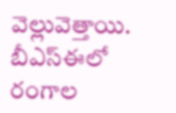వెల్లువెత్తాయి. బీఎస్‌ఈలో రంగాల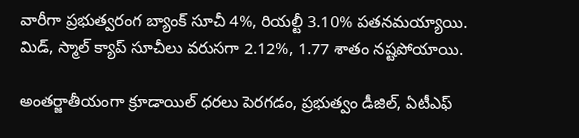వారీగా ప్రభుత్వరంగ బ్యాంక్‌ సూచీ 4%, రియల్టీ 3.10% పతనమయ్యాయి. మిడ్, స్మాల్‌ క్యాప్‌ సూచీలు వరుసగా 2.12%, 1.77 శాతం నష్టపోయాయి.

అంతర్జాతీయంగా క్రూడాయిల్‌ ధరలు పెరగడం, ప్రభుత్వం డీజిల్, ఏటీఎఫ్‌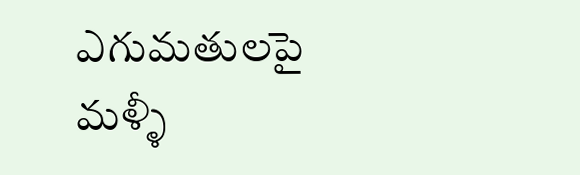ఎగుమతులపై మళ్ళీ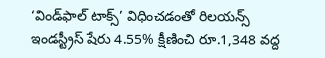‘విండ్‌ఫాల్‌ టాక్స్‌’ విధించడంతో రిలయన్స్‌ ఇండస్ట్రీస్‌ షేరు 4.55% క్షీణించి రూ.1,348 వద్ద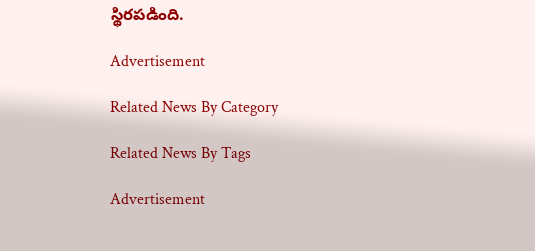స్థిరపడింది.

Advertisement

Related News By Category

Related News By Tags

Advertisement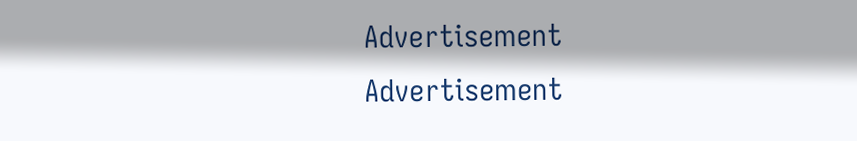Advertisement
Advertisement